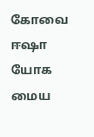கோவை ஈஷா யோக மைய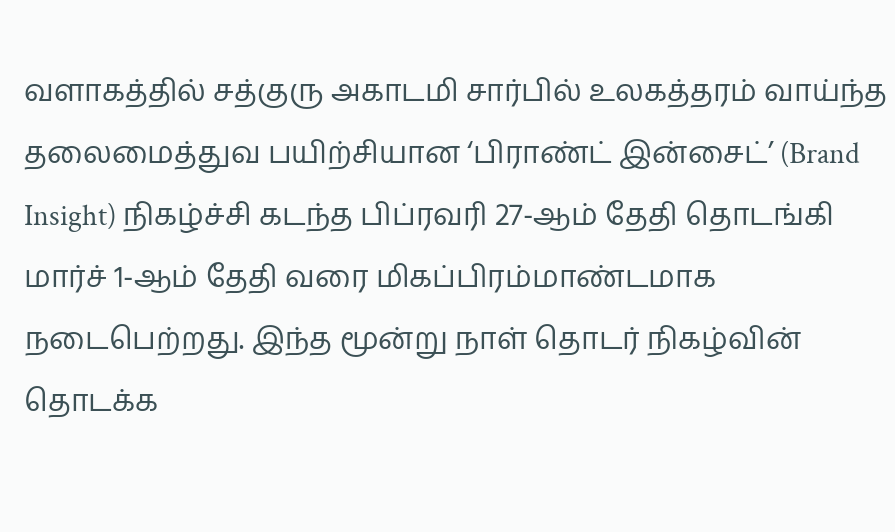வளாகத்தில் சத்குரு அகாடமி சார்பில் உலகத்தரம் வாய்ந்த தலைமைத்துவ பயிற்சியான ‘பிராண்ட் இன்சைட்’ (Brand Insight) நிகழ்ச்சி கடந்த பிப்ரவரி 27-ஆம் தேதி தொடங்கி மார்ச் 1-ஆம் தேதி வரை மிகப்பிரம்மாண்டமாக நடைபெற்றது. இந்த மூன்று நாள் தொடர் நிகழ்வின் தொடக்க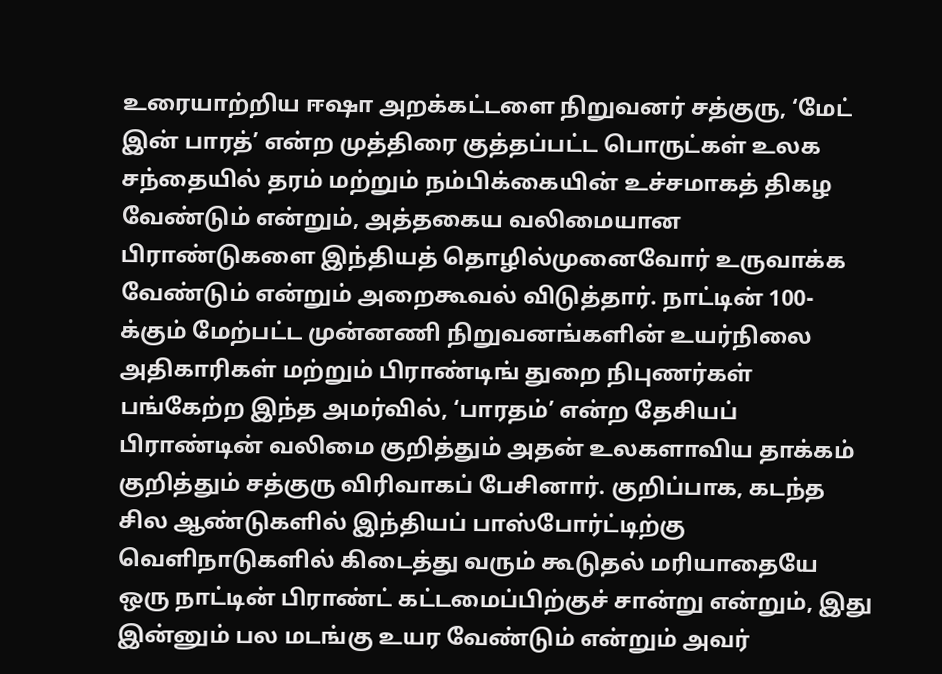உரையாற்றிய ஈஷா அறக்கட்டளை நிறுவனர் சத்குரு, ‘மேட் இன் பாரத்’ என்ற முத்திரை குத்தப்பட்ட பொருட்கள் உலக சந்தையில் தரம் மற்றும் நம்பிக்கையின் உச்சமாகத் திகழ வேண்டும் என்றும், அத்தகைய வலிமையான பிராண்டுகளை இந்தியத் தொழில்முனைவோர் உருவாக்க வேண்டும் என்றும் அறைகூவல் விடுத்தார். நாட்டின் 100-க்கும் மேற்பட்ட முன்னணி நிறுவனங்களின் உயர்நிலை அதிகாரிகள் மற்றும் பிராண்டிங் துறை நிபுணர்கள் பங்கேற்ற இந்த அமர்வில், ‘பாரதம்’ என்ற தேசியப் பிராண்டின் வலிமை குறித்தும் அதன் உலகளாவிய தாக்கம் குறித்தும் சத்குரு விரிவாகப் பேசினார். குறிப்பாக, கடந்த சில ஆண்டுகளில் இந்தியப் பாஸ்போர்ட்டிற்கு வெளிநாடுகளில் கிடைத்து வரும் கூடுதல் மரியாதையே ஒரு நாட்டின் பிராண்ட் கட்டமைப்பிற்குச் சான்று என்றும், இது இன்னும் பல மடங்கு உயர வேண்டும் என்றும் அவர்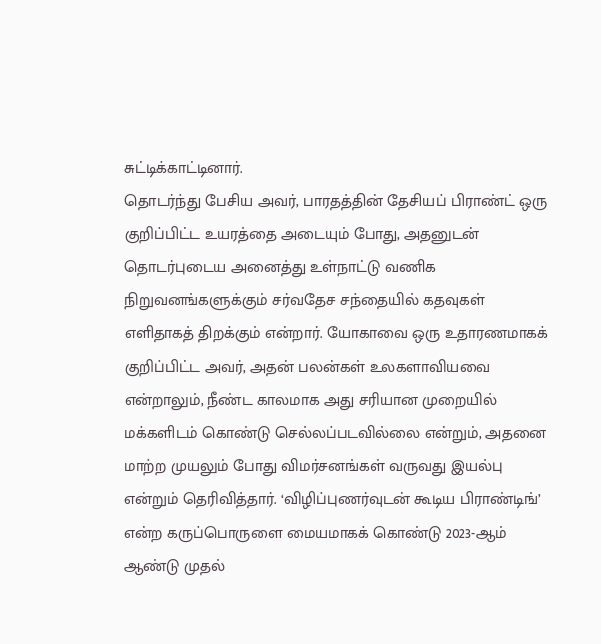சுட்டிக்காட்டினார்.
தொடர்ந்து பேசிய அவர், பாரதத்தின் தேசியப் பிராண்ட் ஒரு குறிப்பிட்ட உயரத்தை அடையும் போது, அதனுடன் தொடர்புடைய அனைத்து உள்நாட்டு வணிக நிறுவனங்களுக்கும் சர்வதேச சந்தையில் கதவுகள் எளிதாகத் திறக்கும் என்றார். யோகாவை ஒரு உதாரணமாகக் குறிப்பிட்ட அவர், அதன் பலன்கள் உலகளாவியவை என்றாலும், நீண்ட காலமாக அது சரியான முறையில் மக்களிடம் கொண்டு செல்லப்படவில்லை என்றும், அதனை மாற்ற முயலும் போது விமர்சனங்கள் வருவது இயல்பு என்றும் தெரிவித்தார். ‘விழிப்புணர்வுடன் கூடிய பிராண்டிங்’ என்ற கருப்பொருளை மையமாகக் கொண்டு 2023-ஆம் ஆண்டு முதல்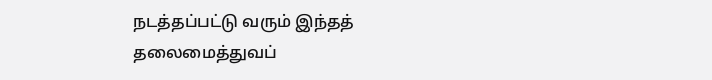நடத்தப்பட்டு வரும் இந்தத் தலைமைத்துவப்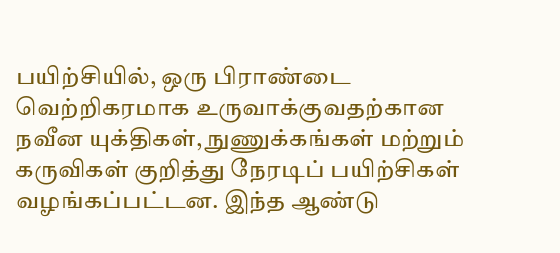பயிற்சியில், ஒரு பிராண்டை வெற்றிகரமாக உருவாக்குவதற்கான நவீன யுக்திகள், நுணுக்கங்கள் மற்றும் கருவிகள் குறித்து நேரடிப் பயிற்சிகள் வழங்கப்பட்டன. இந்த ஆண்டு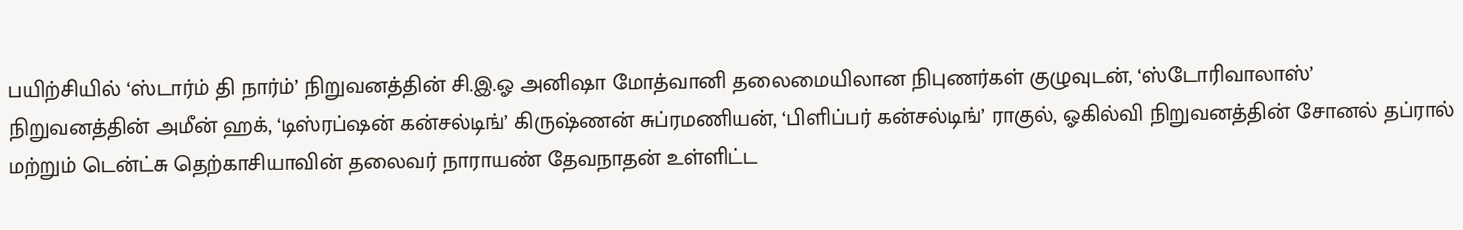பயிற்சியில் ‘ஸ்டார்ம் தி நார்ம்’ நிறுவனத்தின் சி.இ.ஓ அனிஷா மோத்வானி தலைமையிலான நிபுணர்கள் குழுவுடன், ‘ஸ்டோரிவாலாஸ்’ நிறுவனத்தின் அமீன் ஹக், ‘டிஸ்ரப்ஷன் கன்சல்டிங்’ கிருஷ்ணன் சுப்ரமணியன், ‘பிளிப்பர் கன்சல்டிங்’ ராகுல், ஓகில்வி நிறுவனத்தின் சோனல் தப்ரால் மற்றும் டென்ட்சு தெற்காசியாவின் தலைவர் நாராயண் தேவநாதன் உள்ளிட்ட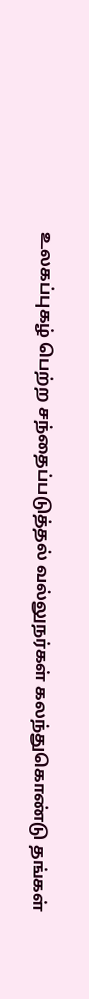உலகப்புகழ் பெற்ற சந்தைப்படுத்தல் வல்லுநர்கள் கலந்துகொண்டு தங்கள்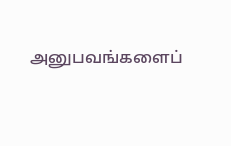அனுபவங்களைப்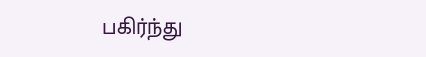பகிர்ந்து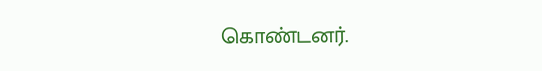கொண்டனர்.